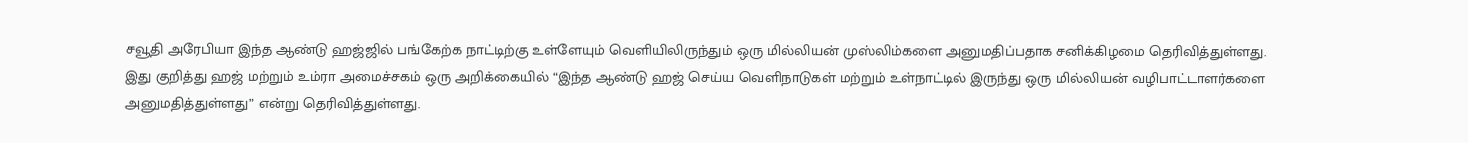சவூதி அரேபியா இந்த ஆண்டு ஹஜ்ஜில் பங்கேற்க நாட்டிற்கு உள்ளேயும் வெளியிலிருந்தும் ஒரு மில்லியன் முஸ்லிம்களை அனுமதிப்பதாக சனிக்கிழமை தெரிவித்துள்ளது.
இது குறித்து ஹஜ் மற்றும் உம்ரா அமைச்சகம் ஒரு அறிக்கையில் “இந்த ஆண்டு ஹஜ் செய்ய வெளிநாடுகள் மற்றும் உள்நாட்டில் இருந்து ஒரு மில்லியன் வழிபாட்டாளர்களை அனுமதித்துள்ளது” என்று தெரிவித்துள்ளது.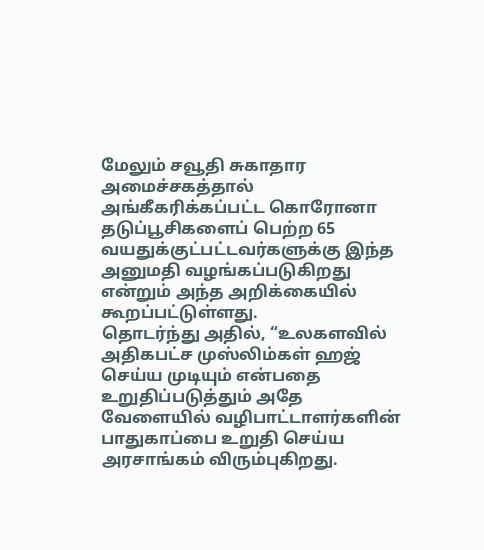மேலும் சவூதி சுகாதார அமைச்சகத்தால் அங்கீகரிக்கப்பட்ட கொரோனா தடுப்பூசிகளைப் பெற்ற 65 வயதுக்குட்பட்டவர்களுக்கு இந்த அனுமதி வழங்கப்படுகிறது என்றும் அந்த அறிக்கையில் கூறப்பட்டுள்ளது.
தொடர்ந்து அதில், “உலகளவில் அதிகபட்ச முஸ்லிம்கள் ஹஜ் செய்ய முடியும் என்பதை உறுதிப்படுத்தும் அதே வேளையில் வழிபாட்டாளர்களின் பாதுகாப்பை உறுதி செய்ய அரசாங்கம் விரும்புகிறது.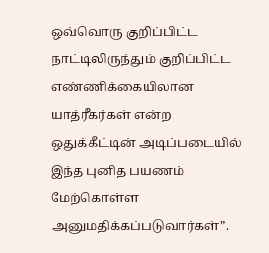ஒவ்வொரு குறிப்பிட்ட நாட்டிலிருந்தும் குறிப்பிட்ட எண்ணிக்கையிலான யாத்ரீகர்கள் என்ற ஒதுக்கீட்டின் அடிப்படையில் இந்த புனித பயணம் மேற்கொள்ள அனுமதிக்கப்படுவார்கள்”.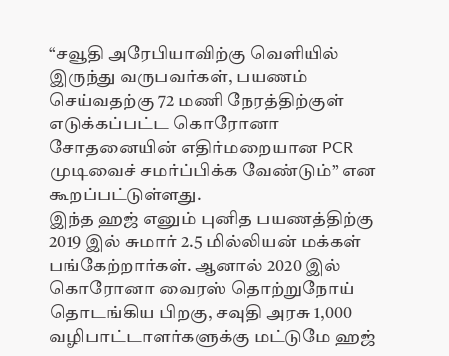“சவூதி அரேபியாவிற்கு வெளியில் இருந்து வருபவர்கள், பயணம் செய்வதற்கு 72 மணி நேரத்திற்குள் எடுக்கப்பட்ட கொரோனா சோதனையின் எதிர்மறையான PCR முடிவைச் சமர்ப்பிக்க வேண்டும்” என கூறப்பட்டுள்ளது.
இந்த ஹஜ் எனும் புனித பயணத்திற்கு 2019 இல் சுமார் 2.5 மில்லியன் மக்கள் பங்கேற்றார்கள். ஆனால் 2020 இல் கொரோனா வைரஸ் தொற்றுநோய் தொடங்கிய பிறகு, சவுதி அரசு 1,000 வழிபாட்டாளர்களுக்கு மட்டுமே ஹஜ்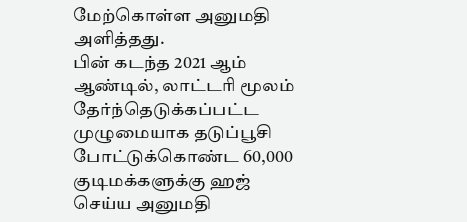மேற்கொள்ள அனுமதி அளித்தது.
பின் கடந்த 2021 ஆம் ஆண்டில், லாட்டரி மூலம் தேர்ந்தெடுக்கப்பட்ட முழுமையாக தடுப்பூசி போட்டுக்கொண்ட 60,000 குடிமக்களுக்கு ஹஜ் செய்ய அனுமதி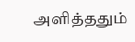அளித்ததும்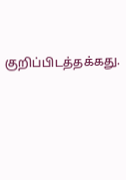குறிப்பிடத்தக்கது.